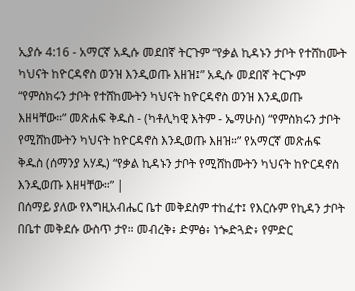ኢያሱ 4:16 - አማርኛ አዲሱ መደበኛ ትርጉም “የቃል ኪዳኑን ታቦት የተሸከሙት ካህናት ከዮርዳኖስ ወንዝ እንዲወጡ እዘዝ፤” አዲሱ መደበኛ ትርጒም “የምስክሩን ታቦት የተሸከሙትን ካህናት ከዮርዳኖስ ወንዝ እንዲወጡ እዘዛቸው።” መጽሐፍ ቅዱስ - (ካቶሊካዊ እትም - ኤማሁስ) “የምስክሩን ታቦት የሚሸከሙትን ካህናት ከዮርዳኖስ እንዲወጡ እዘዝ።” የአማርኛ መጽሐፍ ቅዱስ (ሰማንያ አሃዱ) “የቃል ኪዳኑን ታቦት የሚሸከሙትን ካህናት ከዮርዳኖስ እንዲወጡ እዘዛቸው።” |
በሰማይ ያለው የእግዚአብሔር ቤተ መቅደስም ተከፈተ፤ የእርሱም የኪዳን ታቦት በቤተ መቅደሱ ውስጥ ታየ። መብረቅ፥ ድምፅ፥ ነጐድጓድ፥ የምድር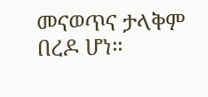መናወጥና ታላቅም በረዶ ሆነ።